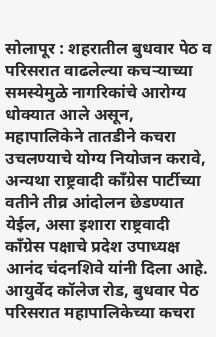सोलापूर : शहरातील बुधवार पेठ व परिसरात वाढलेल्या कचऱ्याच्या समस्येमुळे नागरिकांचे आरोग्य धोक्यात आले असून, महापालिकेने तातडीने कचरा उचलण्याचे योग्य नियोजन करावे, अन्यथा राष्ट्रवादी काँग्रेस पार्टीच्या वतीने तीव्र आंदोलन छेडण्यात येईल, असा इशारा राष्ट्रवादी काँग्रेस पक्षाचे प्रदेश उपाध्यक्ष आनंद चंदनशिवे यांनी दिला आहे.
आयुर्वेद कॉलेज रोड, बुधवार पेठ परिसरात महापालिकेच्या कचरा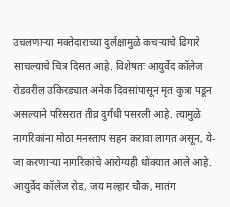उचलणाऱ्या मक्तेदाराच्या दुर्लक्षामुळे कचऱ्याचे ढिगारे साचल्याचे चित्र दिसत आहे. विशेषतः आयुर्वेद कॉलेज रोडवरील उकिरड्यात अनेक दिवसांपासून मृत कुत्रा पडून असल्याने परिसरात तीव्र दुर्गंधी पसरली आहे. त्यामुळे नागरिकांना मोठा मनस्ताप सहन करावा लागत असून, ये-जा करणाऱ्या नागरिकांचे आरोग्यही धोक्यात आले आहे. आयुर्वेद कॉलेज रोड, जय मल्हार चौक, मातंग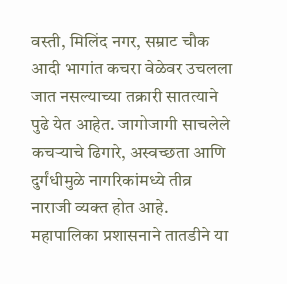वस्ती, मिलिंद नगर, सम्राट चौक आदी भागांत कचरा वेळेवर उचलला जात नसल्याच्या तक्रारी सातत्याने पुढे येत आहेत. जागोजागी साचलेले कचऱ्याचे ढिगारे, अस्वच्छता आणि दुर्गंधीमुळे नागरिकांमध्ये तीव्र नाराजी व्यक्त होत आहे.
महापालिका प्रशासनाने तातडीने या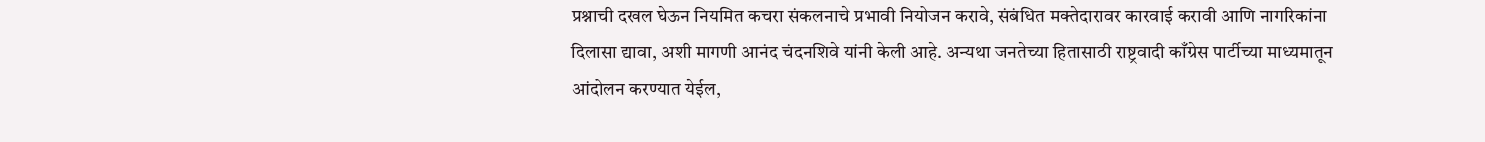प्रश्नाची दखल घेऊन नियमित कचरा संकलनाचे प्रभावी नियोजन करावे, संबंधित मक्तेदारावर कारवाई करावी आणि नागरिकांना दिलासा द्यावा, अशी मागणी आनंद चंदनशिवे यांनी केली आहे. अन्यथा जनतेच्या हितासाठी राष्ट्रवादी काँग्रेस पार्टीच्या माध्यमातून आंदोलन करण्यात येईल,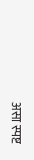असा स्पष्ट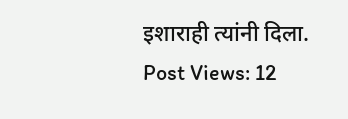इशाराही त्यांनी दिला.
Post Views: 12